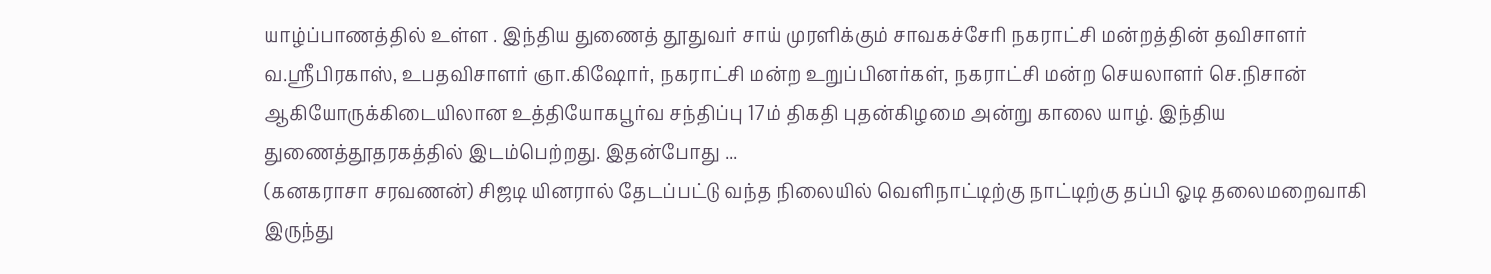யாழ்ப்பாணத்தில் உள்ள . இந்திய துணைத் தூதுவர் சாய் முரளிக்கும் சாவகச்சேரி நகராட்சி மன்றத்தின் தவிசாளர் வ.ஶ்ரீபிரகாஸ், உபதவிசாளர் ஞா.கிஷோர், நகராட்சி மன்ற உறுப்பினர்கள், நகராட்சி மன்ற செயலாளர் செ.நிசான் ஆகியோருக்கிடையிலான உத்தியோகபூர்வ சந்திப்பு 17ம் திகதி புதன்கிழமை அன்று காலை யாழ். இந்திய துணைத்தூதரகத்தில் இடம்பெற்றது. இதன்போது ...
(கனகராசா சரவணன்) சிஜடி யினரால் தேடப்பட்டு வந்த நிலையில் வெளிநாட்டிற்கு நாட்டிற்கு தப்பி ஓடி தலைமறைவாகி இருந்து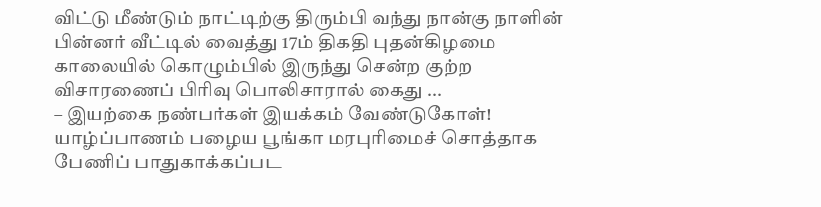விட்டு மீண்டும் நாட்டிற்கு திரும்பி வந்து நான்கு நாளின் பின்னர் வீட்டில் வைத்து 17ம் திகதி புதன்கிழமை காலையில் கொழும்பில் இருந்து சென்ற குற்ற விசாரணைப் பிரிவு பொலிசாரால் கைது ...
– இயற்கை நண்பர்கள் இயக்கம் வேண்டுகோள்! யாழ்ப்பாணம் பழைய பூங்கா மரபுரிமைச் சொத்தாக பேணிப் பாதுகாக்கப்பட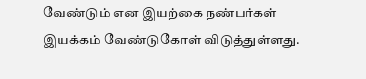வேண்டும் என இயற்கை நண்பர்கள் இயக்கம் வேண்டுகோள் விடுத்துள்ளது.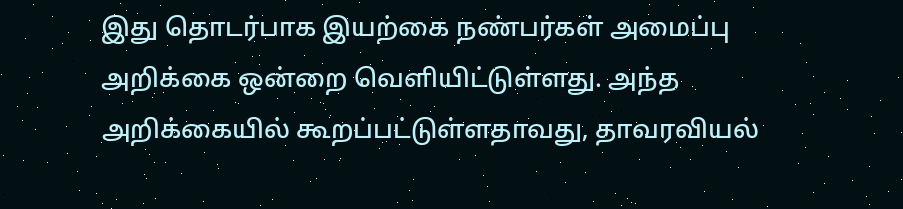இது தொடர்பாக இயற்கை நண்பர்கள் அமைப்பு அறிக்கை ஒன்றை வெளியிட்டுள்ளது. அந்த அறிக்கையில் கூறப்பட்டுள்ளதாவது, தாவரவியல்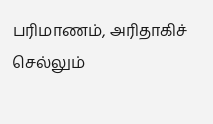பரிமாணம், அரிதாகிச் செல்லும்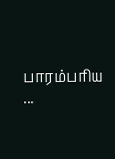பாரம்பரிய ...